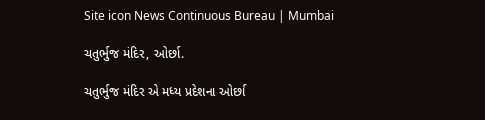Site icon News Continuous Bureau | Mumbai

ચતુર્ભુજ મંદિર, ઓર્છા.

ચતુર્ભુજ મંદિર એ મધ્ય પ્રદેશના ઓર્છા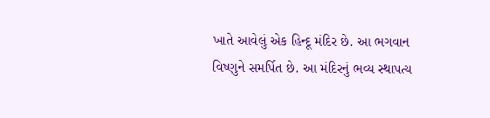ખાતે આવેલું એક હિન્દૂ મંદિર છે. આ ભગવાન વિષ્ણુને સમર્પિત છે. આ મંદિરનું ભવ્ય સ્થાપત્ય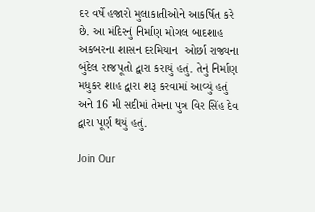દર વર્ષે હજારો મુલાકાતીઓને આકર્ષિત કરે છે. આ મંદિરનું નિર્માણ મોગલ બાદશાહ અકબરના શાસન દરમિયાન  ઓર્છા રાજ્યના બુંદેલ રાજપૂતો દ્વારા કરાયું હતું. તેનું નિર્માણ મધુકર શાહ દ્વારા શરૂ કરવામાં આવ્યું હતું અને 16 મી સદીમાં તેમના પુત્ર વિર સિંહ દેવ દ્વારા પૂર્ણ થયું હતું.

Join Our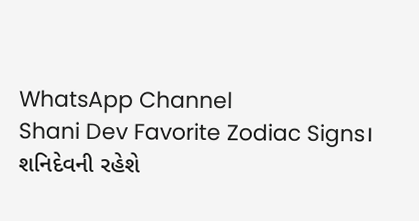WhatsApp Channel
Shani Dev Favorite Zodiac Signs। શનિદેવની રહેશે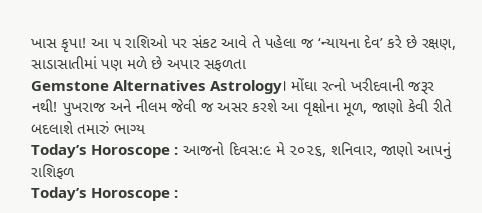ખાસ કૃપા! આ ૫ રાશિઓ પર સંકટ આવે તે પહેલા જ ‘ન્યાયના દેવ’ કરે છે રક્ષણ, સાડાસાતીમાં પણ મળે છે અપાર સફળતા
Gemstone Alternatives Astrology। મોંઘા રત્નો ખરીદવાની જરૂર નથી! પુખરાજ અને નીલમ જેવી જ અસર કરશે આ વૃક્ષોના મૂળ, જાણો કેવી રીતે બદલાશે તમારું ભાગ્ય
Today’s Horoscope : આજનો દિવસ:૯ મે ૨૦૨૬, શનિવાર, જાણો આપનું રાશિફળ
Today’s Horoscope :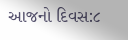આજનો દિવસ:૮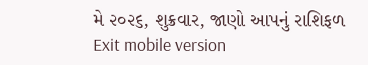મે ૨૦૨૬, શુક્રવાર, જાણો આપનું રાશિફળ
Exit mobile version